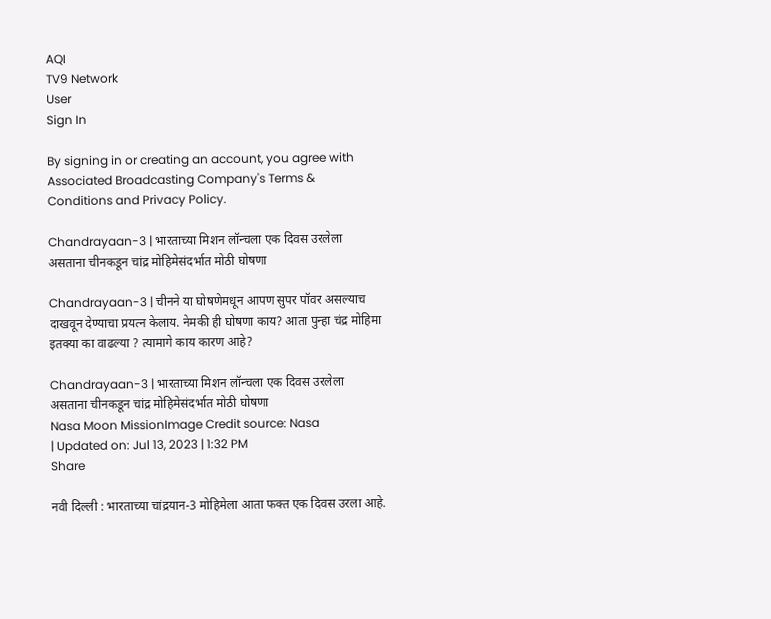AQI
TV9 Network
User
Sign In

By signing in or creating an account, you agree with Associated Broadcasting Company's Terms & Conditions and Privacy Policy.

Chandrayaan-3 | भारताच्या मिशन लॉन्चला एक दिवस उरलेला असताना चीनकडून चांद्र मोहिमेसंदर्भात मोठी घोषणा

Chandrayaan-3 | चीनने या घोषणेमधून आपण सुपर पॉवर असल्याच दाखवून देण्याचा प्रयत्न केलाय. नेमकी ही घोषणा काय? आता पुन्हा चंद्र मोहिमा इतक्या का वाढल्या ? त्यामागे काय कारण आहे?

Chandrayaan-3 | भारताच्या मिशन लॉन्चला एक दिवस उरलेला असताना चीनकडून चांद्र मोहिमेसंदर्भात मोठी घोषणा
Nasa Moon MissionImage Credit source: Nasa
| Updated on: Jul 13, 2023 | 1:32 PM
Share

नवी दिल्ली : भारताच्या चांद्रयान-3 मोहिमेला आता फक्त एक दिवस उरला आहे.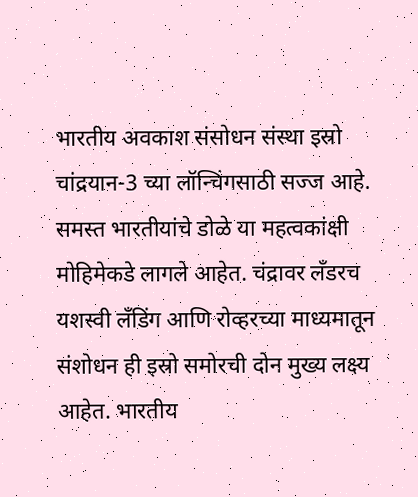भारतीय अवकाश संसोधन संस्था इस्रो चांद्रयान-3 च्या लॉन्चिंगसाठी सज्ज आहे. समस्त भारतीयांचे डोळे या महत्वकांक्षी मोहिमेकडे लागले आहेत. चंद्रावर लँडरच यशस्वी लँडिंग आणि रोव्हरच्या माध्यमातून संशोधन ही इस्रो समोरची दोन मुख्य लक्ष्य आहेत. भारतीय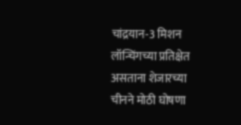चांद्रयान-3 मिशन लॉन्चिंगच्या प्रतिक्षेत असताना शेजारच्या चीनने मोठी घोषणा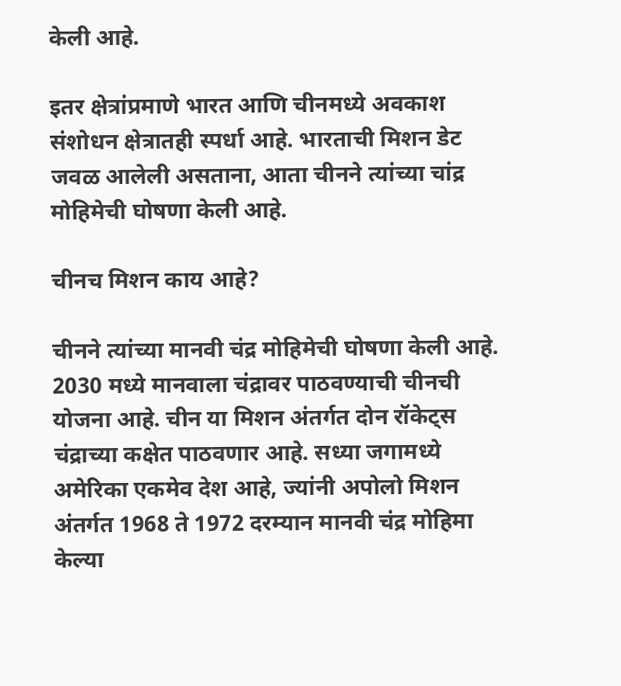केली आहे.

इतर क्षेत्रांप्रमाणे भारत आणि चीनमध्ये अवकाश संशोधन क्षेत्रातही स्पर्धा आहे. भारताची मिशन डेट जवळ आलेली असताना, आता चीनने त्यांच्या चांद्र मोहिमेची घोषणा केली आहे.

चीनच मिशन काय आहे?

चीनने त्यांच्या मानवी चंद्र मोहिमेची घोषणा केली आहे. 2030 मध्ये मानवाला चंद्रावर पाठवण्याची चीनची योजना आहे. चीन या मिशन अंतर्गत दोन रॉकेट्स चंद्राच्या कक्षेत पाठवणार आहे. सध्या जगामध्ये अमेरिका एकमेव देश आहे, ज्यांनी अपोलो मिशन अंतर्गत 1968 ते 1972 दरम्यान मानवी चंद्र मोहिमा केल्या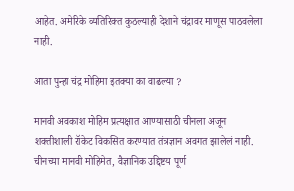आहेत. अमेरिके व्यतिरिक्त कुठल्याही देशाने चंद्रावर माणूस पाठवलेला नाही.

आता पुन्हा चंद्र मोहिमा इतक्या का वाढल्या ?

मानवी अवकाश मोहिम प्रत्यक्षात आण्यासाठी चीनला अजून शक्तीशाली रॉकेट विकसित करण्यात तंत्रज्ञान अवगत झालेलं नाही. चीनच्या मानवी मोहिमेत, वैज्ञानिक उद्दिष्टय पूर्ण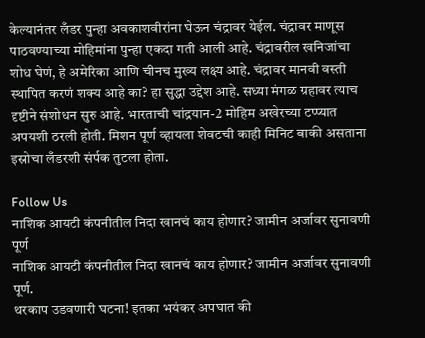केल्यानंतर लँडर पुन्हा अवकाशवीरांना घेऊन चंद्रावर येईल. चंद्रावर माणूस पाठवण्याच्या मोहिमांना पुन्हा एकदा गती आली आहे. चंद्रावरील खनिजांचा शोध घेणं, हे अमेरिका आणि चीनच मुख्य लक्ष्य आहे. चंद्रावर मानवी वस्ती स्थापित करणं शक्य आहे का? हा सुद्धा उद्देश आहे. सध्या मंगळ ग्रहावर त्याच दृष्टीने संशोधन सुरु आहे. भारताची चांद्रयान-2 मोहिम अखेरच्या टप्प्यात अपयशी ठरली होती. मिशन पूर्ण व्हायला शेवटची काही मिनिट बाकी असताना इस्रोचा लँडरशी संर्पक तुटला होता.

Follow Us
नाशिक आयटी कंपनीतील निदा खानचं काय होणार? जामीन अर्जावर सुनावणी पूर्ण
नाशिक आयटी कंपनीतील निदा खानचं काय होणार? जामीन अर्जावर सुनावणी पूर्ण.
थरकाप उडवणारी घटना! इतका भयंकर अपघात की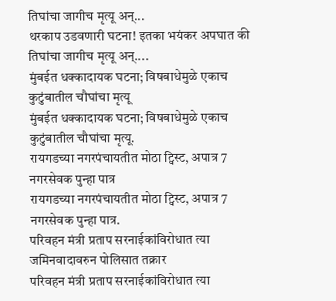तिघांचा जागीच मृत्यू अन्...
थरकाप उडवणारी घटना! इतका भयंकर अपघात की तिघांचा जागीच मृत्यू अन्....
मुंबईत धक्कादायक घटना; विषबाधेमुळे एकाच कुटुंबातील चौघांचा मृत्यू
मुंबईत धक्कादायक घटना; विषबाधेमुळे एकाच कुटुंबातील चौघांचा मृत्यू.
रायगडच्या नगरपंचायतीत मोठा ट्विस्ट, अपात्र 7 नगरसेवक पुन्हा पात्र
रायगडच्या नगरपंचायतीत मोठा ट्विस्ट, अपात्र 7 नगरसेवक पुन्हा पात्र.
परिवहन मंत्री प्रताप सरनाईकांविरोधात त्या जमिनवादावरुन पोलिसात तक्रार
परिवहन मंत्री प्रताप सरनाईकांविरोधात त्या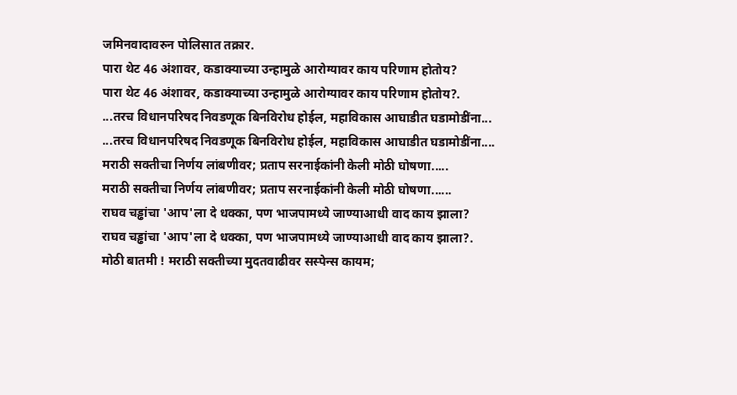जमिनवादावरुन पोलिसात तक्रार.
पारा थेट 46 अंशावर, कडाक्याच्या उन्हामुळे आरोग्यावर काय परिणाम होतोय?
पारा थेट 46 अंशावर, कडाक्याच्या उन्हामुळे आरोग्यावर काय परिणाम होतोय?.
...तरच विधानपरिषद निवडणूक बिनविरोध होईल, महाविकास आघाडीत घडामोडींना...
...तरच विधानपरिषद निवडणूक बिनविरोध होईल, महाविकास आघाडीत घडामोडींना....
मराठी सक्तीचा निर्णय लांबणीवर; प्रताप सरनाईकांनी केली मोठी घोषणा.....
मराठी सक्तीचा निर्णय लांबणीवर; प्रताप सरनाईकांनी केली मोठी घोषणा......
राघव चड्ढांचा 'आप'ला दे धक्का, पण भाजपामध्ये जाण्याआधी वाद काय झाला?
राघव चड्ढांचा 'आप'ला दे धक्का, पण भाजपामध्ये जाण्याआधी वाद काय झाला?.
मोठी बातमी ! मराठी सक्तीच्या मुदतवाढीवर सस्पेन्स कायम;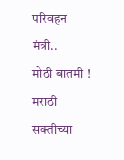परिवहन मंत्री..
मोठी बातमी ! मराठी सक्तीच्या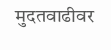मुदतवाढीवर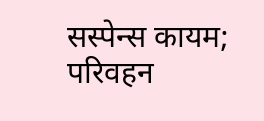सस्पेन्स कायम; परिवहन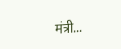मंत्री...